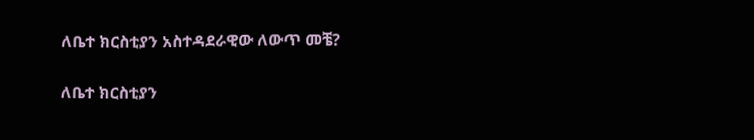ለቤተ ክርስቲያን አስተዳደራዊው ለውጥ መቼ?

ለቤተ ክርስቲያን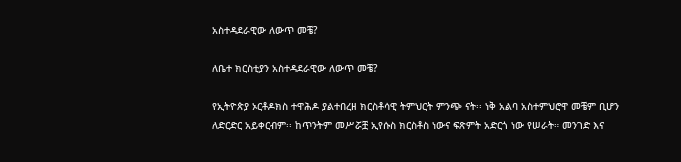አስተዳደራዊው ለውጥ መቼ?

ለቤተ ክርስቲያን አስተዳደራዊው ለውጥ መቼ?

የኢትዮጵያ ኦርቶዶክስ ተዋሕዶ ያልተበረዘ ክርስቶሳዊ ትምህርት ምንጭ ናት፡፡ ነቅ አልባ አስተምህሮዋ መቼም ቢሆን ለድርድር አይቀርብም፡፡ ከጥንትም መሥሯቿ ኢየሱስ ክርስቶስ ነውና ፍጽምት አድርጎ ነው የሠራት። መንገድ እና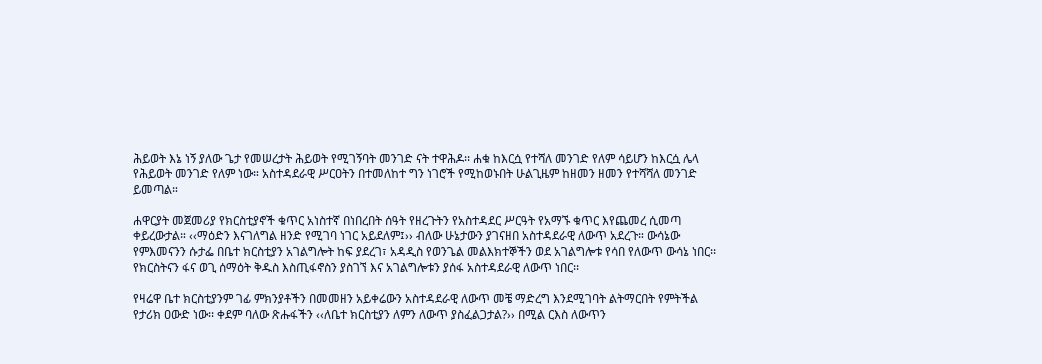ሕይወት እኔ ነኝ ያለው ጌታ የመሠረታት ሕይወት የሚገኝባት መንገድ ናት ተዋሕዶ፡፡ ሐቁ ከእርሷ የተሻለ መንገድ የለም ሳይሆን ከእርሷ ሌላ የሕይወት መንገድ የለም ነው። አስተዳደራዊ ሥርዐትን በተመለከተ ግን ነገሮች የሚከወኑበት ሁልጊዜም ከዘመን ዘመን የተሻሻለ መንገድ ይመጣል።

ሐዋርያት መጀመሪያ የክርስቲያኖች ቁጥር አነስተኛ በነበረበት ሰዓት የዘረጉትን የአስተዳደር ሥርዓት የአማኙ ቁጥር እየጨመረ ሲመጣ ቀይረውታል። ‹‹ማዕድን እናገለግል ዘንድ የሚገባ ነገር አይደለም፤›› ብለው ሁኔታውን ያገናዘበ አስተዳደራዊ ለውጥ አደረጉ። ውሳኔው የምእመናንን ሱታፌ በቤተ ክርስቲያን አገልግሎት ከፍ ያደረገ፣ አዳዲስ የወንጌል መልእክተኞችን ወደ አገልግሎቱ የሳበ የለውጥ ውሳኔ ነበር፡፡ የክርስትናን ፋና ወጊ ሰማዕት ቅዱስ እስጢፋኖስን ያስገኘ እና አገልግሎቱን ያሰፋ አስተዳደራዊ ለውጥ ነበር፡፡

የዛሬዋ ቤተ ክርስቲያንም ገፊ ምክንያቶችን በመመዘን አይቀሬውን አስተዳደራዊ ለውጥ መቼ ማድረግ እንደሚገባት ልትማርበት የምትችል የታሪክ ዐውድ ነው፡፡ ቀደም ባለው ጽሑፋችን ‹‹ለቤተ ክርስቲያን ለምን ለውጥ ያስፈልጋታል?›› በሚል ርእስ ለውጥን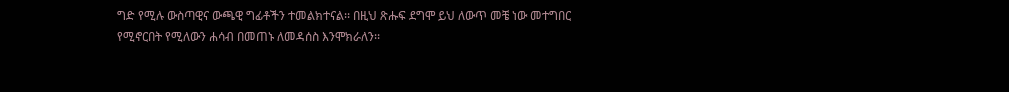ግድ የሚሉ ውስጣዊና ውጫዊ ግፊቶችን ተመልክተናል፡፡ በዚህ ጽሑፍ ደግሞ ይህ ለውጥ መቼ ነው መተግበር የሚኖርበት የሚለውን ሐሳብ በመጠኑ ለመዳሰስ እንሞክራለን፡፡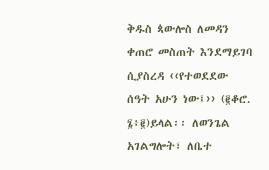ቅዱስ ጳውሎስ ለመዳን ቀጠሮ መስጠት እንደማይገባ ሲያስረዳ ‹‹የተወደደው ሰዓት አሁን ነው፤›› (፪ቆሮ. ፮፥፪)ይላል፡፡ ለወንጌል አገልግሎት፣ ለቤተ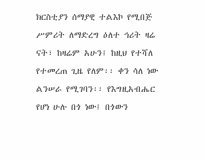ክርስቲያን ሰማያዊ ተልእኮ የሚበጅ ሥምሪት ለማድረግ ዕለተ ኅሪት ዛሬ ናት፣ ከዛሬም አሁን፤ ከዚህ የተሻለ የተመረጠ ጊዜ የለም፡፡ ቀን ሳለ ነው ልንሠራ የሚገባን፡፡ የእግዚአብሔር የሆነ ሁሉ በጎ ነው፤ በጎውን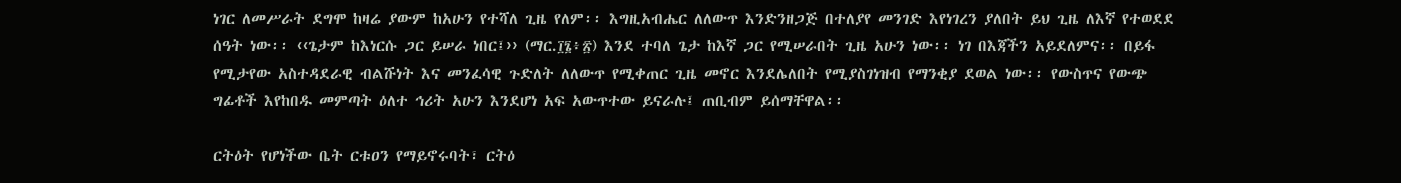ነገር ለመሥራት ደግሞ ከዛሬ ያውም ከአሁን የተሻለ ጊዜ የለም፡፡ እግዚአብሔር ለለውጥ እንድንዘጋጅ በተለያየ መንገድ እየነገረን ያለበት ይህ ጊዜ ለእኛ የተወደደ ሰዓት ነው፡፡ ‹‹ጌታም ከእነርሱ ጋር ይሠራ ነበር፤›› (ማር.፲፮፥፳) እንደ ተባለ ጌታ ከእኛ ጋር የሚሠራበት ጊዜ አሁን ነው፡፡ ነገ በእጃችን አይደለምና፡፡ በይፋ የሚታየው አስተዳደራዊ ብልሹነት እና መንፈሳዊ ጉድለት ለለውጥ የሚቀጠር ጊዜ መኖር እንደሌለበት የሚያስገነዝብ የማንቂያ ደወል ነው፡፡ የውስጥና የውጭ ግፊቶች እየከበዱ መምጣት ዕለተ ኅሪት አሁን እንደሆነ አፍ አውጥተው ይናራሉ፤ ጠቢብም ይሰማቸዋል፡፡

ርትዕት የሆነችው ቤት ርቱዐን የማይኖሩባት፣ ርትዕ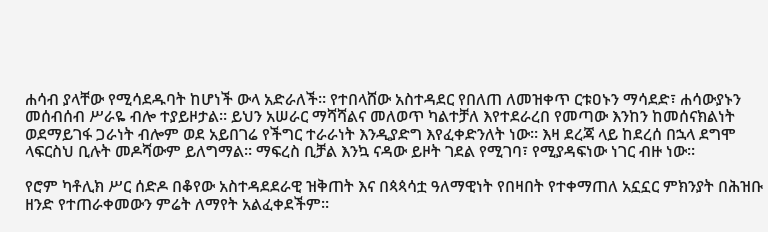ሐሳብ ያላቸው የሚሳደዱባት ከሆነች ውላ አድራለች። የተበላሸው አስተዳደር የበለጠ ለመዝቀጥ ርቱዐኑን ማሳደድ፣ ሐሳውያኑን መሰብሰብ ሥራዬ ብሎ ተያይዞታል። ይህን አሠራር ማሻሻልና መለወጥ ካልተቻለ እየተደራረበ የመጣው እንከን ከመሰናክልነት ወደማይገፋ ጋራነት ብሎም ወደ አይበገሬ የችግር ተራራነት እንዲያድግ እየፈቀድንለት ነው። እዛ ደረጃ ላይ ከደረሰ በኋላ ደግሞ ላፍርስህ ቢሉት መዶሻውም ይለግማል። ማፍረስ ቢቻል እንኳ ናዳው ይዞት ገደል የሚገባ፣ የሚያዳፍነው ነገር ብዙ ነው።

የሮም ካቶሊክ ሥር ሰድዶ በቆየው አስተዳደደራዊ ዝቅጠት እና በጳጳሳቷ ዓለማዊነት የበዛበት የተቀማጠለ አኗኗር ምክንያት በሕዝቡ ዘንድ የተጠራቀመውን ምሬት ለማየት አልፈቀደችም፡፡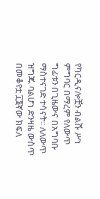የካርዲናሎቿን ብልሹ ሥነ ምግባር በማረም የለውጥ ግፊቱን በጊዜውና በአግባቡ ማስተናገድ ተሳናት፡፡ ለለውጥ ዝግጁ ባልሆነ ድንዛዜ ውስጥ በመቆየቷ ፲፮ኛው ክፍለ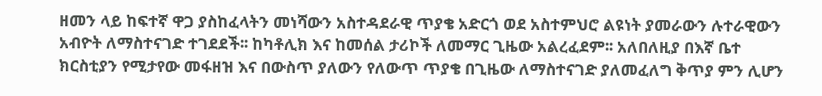ዘመን ላይ ከፍተኛ ዋጋ ያስከፈላትን መነሻውን አስተዳደራዊ ጥያቄ አድርጎ ወደ አስተምህሮ ልዩነት ያመራውን ሉተራዊውን አብዮት ለማስተናገድ ተገደደች፡፡ ከካቶሊክ እና ከመሰል ታሪኮች ለመማር ጊዜው አልረፈደም፡፡ አለበለዚያ በእኛ ቤተ ክርስቲያን የሚታየው መፋዘዝ እና በውስጥ ያለውን የለውጥ ጥያቄ በጊዜው ለማስተናገድ ያለመፈለግ ቅጥያ ምን ሊሆን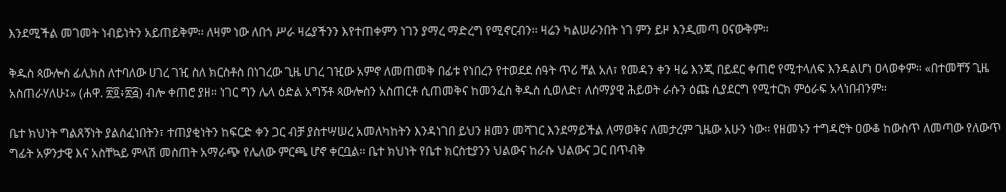እንደሚችል መገመት ነብይነትን አይጠይቅም፡፡ ለዛም ነው ለበጎ ሥራ ዛሬያችንን እየተጠቀምን ነገን ያማረ ማድረግ የሚኖርብን፡፡ ዛሬን ካልሠራንበት ነገ ምን ይዞ እንዲመጣ ዐናውቅም፡፡

ቅዱስ ጳውሎስ ፊሊክስ ለተባለው ሀገረ ገዢ ስለ ክርስቶስ በነገረው ጊዜ ሀገረ ገዢው አምኖ ለመጠመቅ በፊቱ የነበረን የተወደደ ሰዓት ጥሪ ቸል አለ፣ የመዳን ቀን ዛሬ እንጂ በይደር ቀጠሮ የሚተላለፍ እንዳልሆነ ዐላወቀም። «በተመቸኝ ጊዜ አስጠራሃለሁ፤» (ሐዋ. ፳፬፥፳፭) ብሎ ቀጠሮ ያዘ። ነገር ግን ሌላ ዕድል አግኝቶ ጳውሎስን አስጠርቶ ሲጠመቅና ከመንፈስ ቅዱስ ሲወለድ፣ ለሰማያዊ ሕይወት ራሱን ዕጩ ሲያደርግ የሚተርክ ምዕራፍ አላነበብንም።

ቤተ ክህነት ግልጸኝነት ያልሰፈነበትን፣ ተጠያቂነትን ከፍርድ ቀን ጋር ብቻ ያስተሣሠረ አመለካከትን እንዳነገበ ይህን ዘመን መሻገር እንደማይችል ለማወቅና ለመታረም ጊዜው አሁን ነው፡፡ የዘመኑን ተግዳሮት ዐውቆ ከውስጥ ለመጣው የለውጥ ግፊት አዎንታዊ እና አስቸኳይ ምላሽ መስጠት አማራጭ የሌለው ምርጫ ሆኖ ቀርቧል፡፡ ቤተ ክህነት የቤተ ክርስቲያንን ህልውና ከራሱ ህልውና ጋር በጥብቅ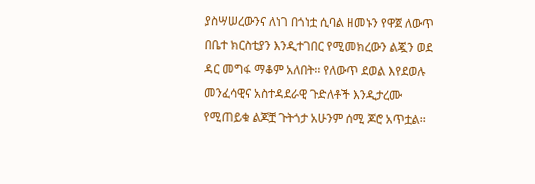ያስሣሠረውንና ለነገ በጎነቷ ሲባል ዘመኑን የዋጀ ለውጥ በቤተ ክርስቲያን እንዲተገበር የሚመክረውን ልጇን ወደ ዳር መግፋ ማቆም አለበት፡፡ የለውጥ ደወል እየደወሉ መንፈሳዊና አስተዳደራዊ ጉድለቶች እንዲታረሙ የሚጠይቁ ልጆቿ ጉትጎታ አሁንም ሰሚ ጆሮ አጥቷል፡፡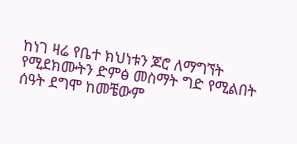ከነገ ዛሬ የቤተ ክህነቱን ጆሮ ለማግኘት የሚደክሙትን ድምፅ መስማት ግድ የሚልበት ሰዓት ደግሞ ከመቼውም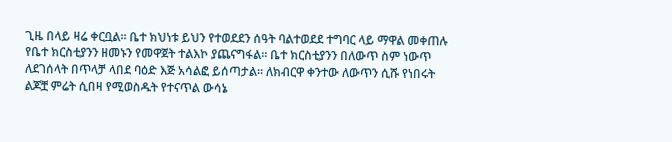ጊዜ በላይ ዛሬ ቀርቧል፡፡ ቤተ ክህነቱ ይህን የተወደደን ሰዓት ባልተወደደ ተግባር ላይ ማዋል መቀጠሉ የቤተ ክርስቲያንን ዘመኑን የመዋጀት ተልእኮ ያጨናግፋል፡፡ ቤተ ክርስቲያንን በለውጥ ስም ነውጥ ለደገሰላት በጥላቻ ላበደ ባዕድ እጅ አሳልፎ ይሰጣታል። ለክብርዋ ቀንተው ለውጥን ሲሹ የነበሩት ልጆቿ ምሬት ሲበዛ የሚወስዱት የተናጥል ውሳኔ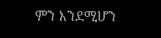ምን እንደሚሆን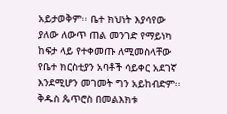አይታወቅም፡፡ ቤተ ክህነት እያሳየው ያለው ለውጥ ጠል መንገድ የማይነካ ከፍታ ላይ የተቀመጡ ለሚመስላቸው የቤተ ክርስቲያን አባቶች ሳይቀር አደገኛ እንደሚሆን መገመት ግን አይከብድም፡፡ ቅዱስ ጴጥሮስ በመልእክቱ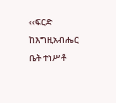‹‹ፍርድ ከእግዚአብሔር ቤት ተነሥቶ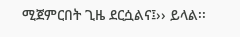ሚጀምርበት ጊዜ ደርሷልና፤›› ይላል፡፡